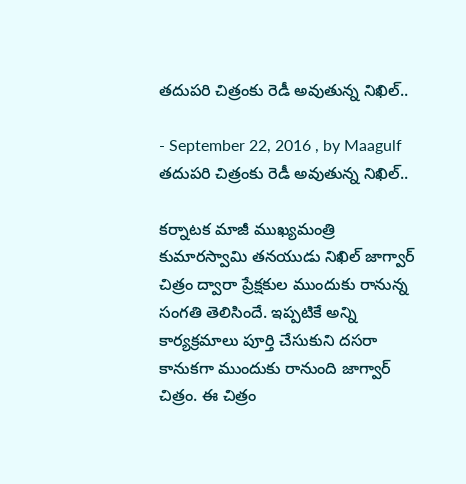తదుపరి చిత్రంకు రెడీ అవుతున్న నిఖిల్..

- September 22, 2016 , by Maagulf
తదుపరి చిత్రంకు రెడీ అవుతున్న నిఖిల్..

కర్నాటక మాజీ ముఖ్యమంత్రి కుమారస్వామి తనయుడు నిఖిల్ జాగ్వార్ చిత్రం ద్వారా ప్రేక్షకుల ముందుకు రానున్న సంగతి తెలిసిందే. ఇప్పటికే అన్ని కార్యక్రమాలు పూర్తి చేసుకుని దసరా కానుకగా ముందుకు రానుంది జాగ్వార్ చిత్రం. ఈ చిత్రం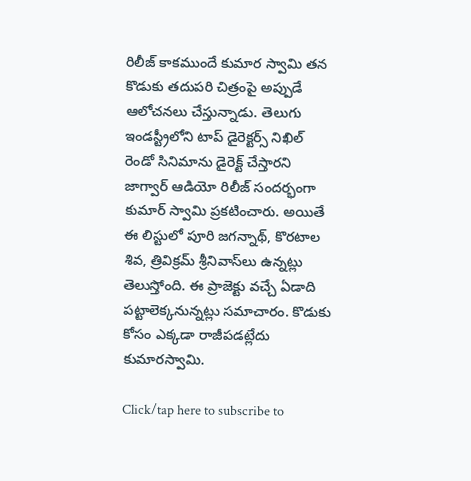రిలీజ్ కాకముందే కుమార స్వామి తన కొడుకు తదుపరి చిత్రంపై అప్పుడే ఆలోచనలు చేస్తున్నాడు. తెలుగు ఇండస్ట్రీలోని టాప్ డైరెక్టర్స్ నిఖిల్ రెండో సినిమాను డైరెక్ట్ చేస్తారని జాగ్వార్ ఆడియో రిలీజ్ సందర్భంగా కుమార్ స్వామి ప్రకటించారు. అయితే ఈ లిస్టులో పూరి జగన్నాథ్‌, కొరటాల శివ, త్రివిక్రమ్ శ్రీనివాస్‌లు ఉన్నట్లు తెలుస్తోంది. ఈ ప్రాజెక్టు వచ్చే ఏడాది పట్టాలెక్కనున్నట్లు సమాచారం. కొడుకు కోసం ఎక్కడా రాజీపడట్లేదు కుమారస్వామి.

Click/tap here to subscribe to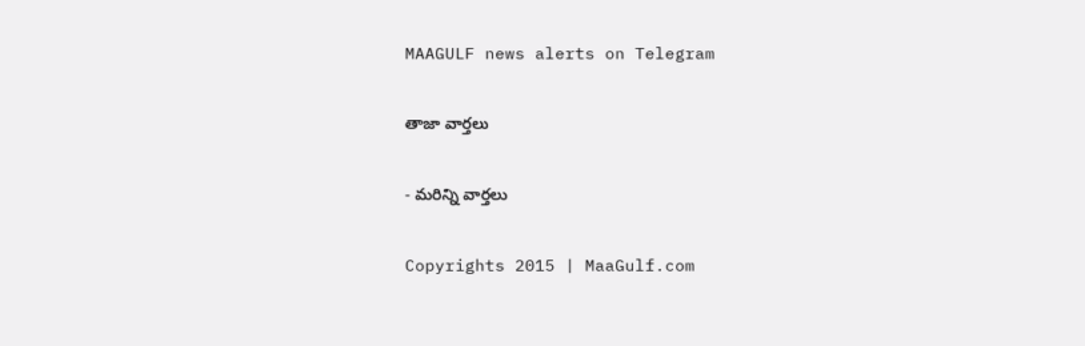MAAGULF news alerts on Telegram

తాజా వార్తలు

- మరిన్ని వార్తలు

Copyrights 2015 | MaaGulf.com